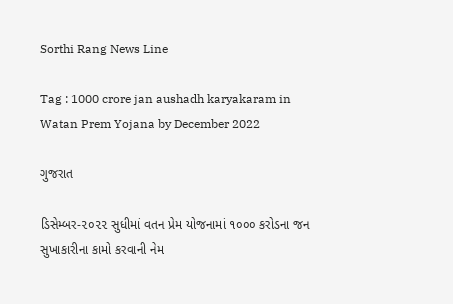Sorthi Rang News Line

Tag : 1000 crore jan aushadh karyakaram in Watan Prem Yojana by December 2022

ગુજરાત

ડિસેમ્બર-૨૦૨૨ સુધીમાં વતન પ્રેમ યોજનામાં ૧૦૦૦ કરોડના જન સુખાકારીના કામો કરવાની નેમ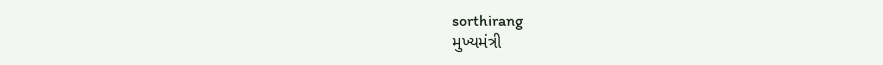sorthirang
મુખ્યમંત્રી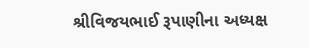શ્રીવિજયભાઈ રૂપાણીના અધ્યક્ષ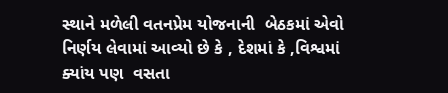સ્થાને મળેલી વતનપ્રેમ યોજનાની  બેઠકમાં એવો નિર્ણય લેવામાં આવ્યો છે કે , દેશમાં કે ,વિશ્વમાં ક્યાંય પણ  વસતા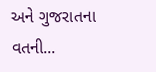અને ગુજરાતના વતની...